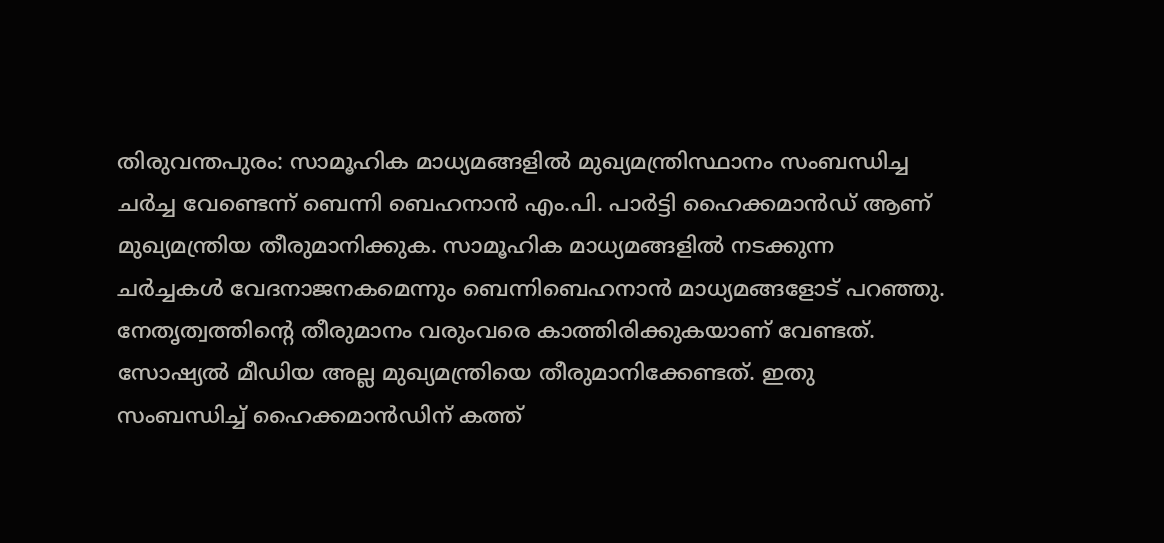തിരുവന്തപുരം: സാമൂഹിക മാധ്യമങ്ങളിൽ മുഖ്യമന്ത്രിസ്ഥാനം സംബന്ധിച്ച ചർച്ച വേണ്ടെന്ന് ബെന്നി ബെഹനാൻ എം.പി. പാർട്ടി ഹൈക്കമാൻഡ് ആണ് മുഖ്യമന്ത്രിയ തീരുമാനിക്കുക. സാമൂഹിക മാധ്യമങ്ങളിൽ നടക്കുന്ന ചർച്ചകൾ വേദനാജനകമെന്നും ബെന്നിബെഹനാൻ മാധ്യമങ്ങളോട് പറഞ്ഞു. നേതൃത്വത്തിന്റെ തീരുമാനം വരുംവരെ കാത്തിരിക്കുകയാണ് വേണ്ടത്. സോഷ്യൽ മീഡിയ അല്ല മുഖ്യമന്ത്രിയെ തീരുമാനിക്കേണ്ടത്. ഇതു സംബന്ധിച്ച് ഹൈക്കമാൻഡിന് കത്ത്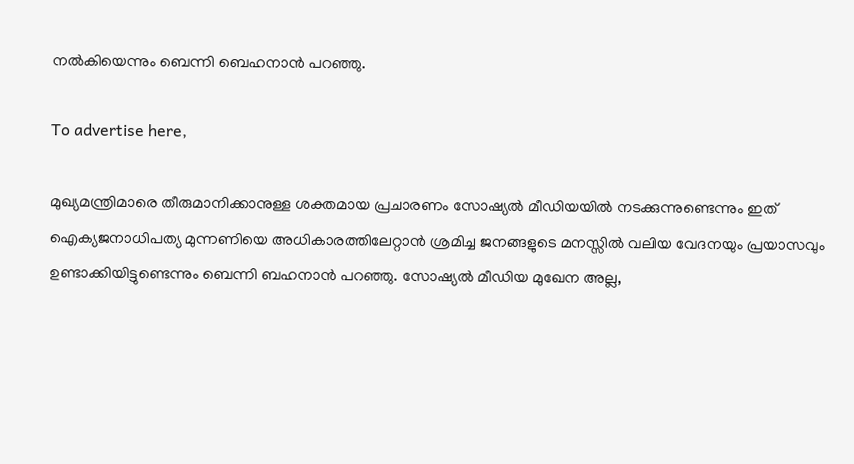നൽകിയെന്നും ബെന്നി ബെഹനാൻ പറഞ്ഞു.

To advertise here,

മുഖ്യമന്ത്രിമാരെ തീരുമാനിക്കാനുള്ള ശക്തമായ പ്രചാരണം സോഷ്യൽ മീഡിയയിൽ നടക്കുന്നുണ്ടെന്നും ഇത് ഐക്യജനാധിപത്യ മുന്നണിയെ അധികാരത്തിലേറ്റാൻ ശ്രമിച്ച ജനങ്ങളുടെ മനസ്സിൽ വലിയ വേദനയും പ്രയാസവും ഉണ്ടാക്കിയിട്ടുണ്ടെന്നും ബെന്നി ബഹനാൻ പറഞ്ഞു. സോഷ്യൽ മീഡിയ മുഖേന അല്ല,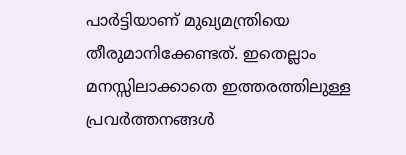പാർട്ടിയാണ് മുഖ്യമന്ത്രിയെ തീരുമാനിക്കേണ്ടത്. ഇതെല്ലാം മനസ്സിലാക്കാതെ ഇത്തരത്തിലുള്ള പ്രവർത്തനങ്ങൾ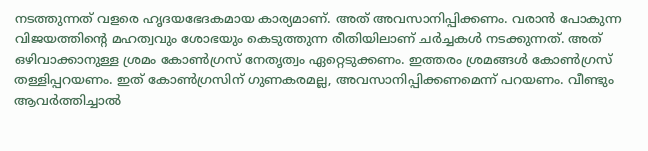നടത്തുന്നത് വളരെ ഹൃദയഭേദകമായ കാര്യമാണ്. അത് അവസാനിപ്പിക്കണം. വരാൻ പോകുന്ന വിജയത്തിന്റെ മഹത്വവും ശോഭയും കെടുത്തുന്ന രീതിയിലാണ് ചർച്ചകൾ നടക്കുന്നത്. അത് ഒഴിവാക്കാനുള്ള ശ്രമം കോൺഗ്രസ് നേതൃത്വം ഏറ്റെടുക്കണം. ഇത്തരം ശ്രമങ്ങൾ കോൺഗ്രസ് തള്ളിപ്പറയണം. ഇത് കോൺഗ്രസിന് ഗുണകരമല്ല, അവസാനിപ്പിക്കണമെന്ന് പറയണം. വീണ്ടും ആവർത്തിച്ചാൽ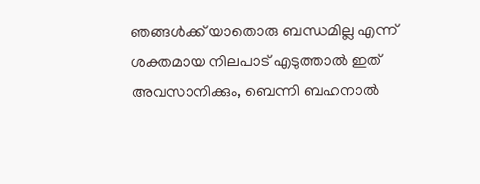ഞങ്ങൾക്ക് യാതൊരു ബന്ധമില്ല എന്ന് ശക്തമായ നിലപാട് എടുത്താൽ ഇത് അവസാനിക്കും, ബെന്നി ബഹനാൽ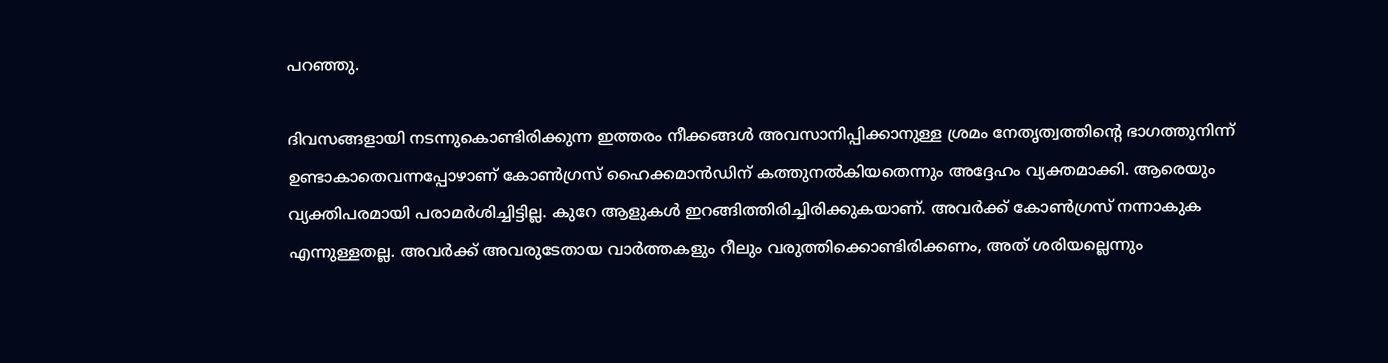പറഞ്ഞു.

ദിവസങ്ങളായി നടന്നുകൊണ്ടിരിക്കുന്ന ഇത്തരം നീക്കങ്ങൾ അവസാനിപ്പിക്കാനുള്ള ശ്രമം നേതൃത്വത്തിന്റെ ഭാഗത്തുനിന്ന് ഉണ്ടാകാതെവന്നപ്പോഴാണ് കോൺഗ്രസ് ഹൈക്കമാൻഡിന് കത്തുനൽകിയതെന്നും അദ്ദേഹം വ്യക്തമാക്കി. ആരെയും വ്യക്തിപരമായി പരാമർശിച്ചിട്ടില്ല. കുറേ ആളുകൾ ഇറങ്ങിത്തിരിച്ചിരിക്കുകയാണ്. അവർക്ക് കോൺഗ്രസ് നന്നാകുക എന്നുള്ളതല്ല. അവർക്ക് അവരുടേതായ വാർത്തകളും റീലും വരുത്തിക്കൊണ്ടിരിക്കണം, അത് ശരിയല്ലെന്നും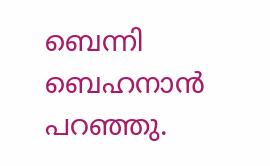ബെന്നി ബെഹനാൻ പറഞ്ഞു.